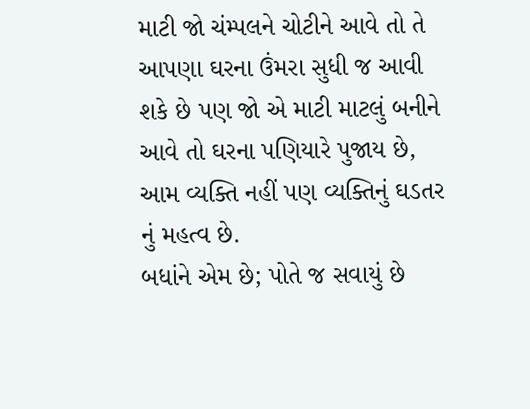માટી જો ચંમ્પલને ચોટીને આવે તો તે આપણા ઘરના ઉંમરા સુધી જ આવી શકે છે પણ જો એ માટી માટલું બનીને આવે તો ઘરના પણિયારે પુજાય છે, આમ વ્યક્તિ નહીં પણ વ્યક્તિનું ઘડતર નું મહત્વ છે.
બધાંને એમ છે; પોતે જ સવાયું છે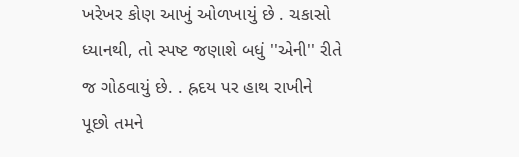ખરેખર કોણ આખું ઓળખાયું છે . ચકાસો ધ્યાનથી, તો સ્પષ્ટ જણાશે બધું ''એની'' રીતે જ ગોઠવાયું છે. . હ્રદય પર હાથ રાખીને પૂછો તમને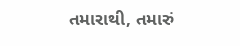તમારાથી, તમારું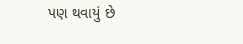પણ થવાયું છે